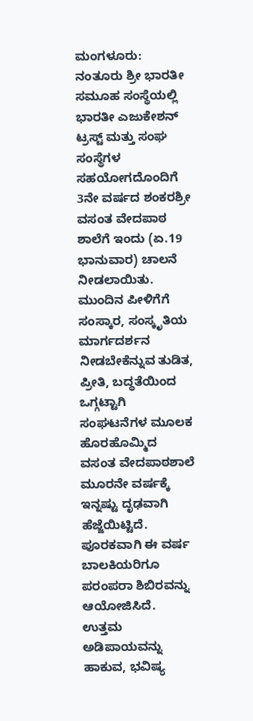ಮಂಗಳೂರು: ನಂತೂರು ಶ್ರೀ ಭಾರತೀ ಸಮೂಹ ಸಂಸ್ಥೆಯಲ್ಲಿ ಭಾರತೀ ಎಜುಕೇಶನ್ ಟ್ರಸ್ಟ್ ಮತ್ತು ಸಂಘ ಸಂಸ್ಥೆಗಳ ಸಹಯೋಗದೊಂದಿಗೆ 3ನೇ ವರ್ಷದ ಶಂಕರಶ್ರೀ ವಸಂತ ವೇದಪಾಠ ಶಾಲೆಗೆ ಇಂದು (ಏ.19 ಭಾನುವಾರ) ಚಾಲನೆ ನೀಡಲಾಯಿತು.
ಮುಂದಿನ ಪೀಳಿಗೆಗೆ ಸಂಸ್ಕಾರ, ಸಂಸ್ಕೃತಿಯ ಮಾರ್ಗದರ್ಶನ ನೀಡಬೇಕೆನ್ನುವ ತುಡಿತ, ಪ್ರೀತಿ, ಬದ್ಧತೆಯಿಂದ ಒಗ್ಗಟ್ಟಾಗಿ ಸಂಘಟನೆಗಳ ಮೂಲಕ ಹೊರಹೊಮ್ಮಿದ ವಸಂತ ವೇದಪಾಠಶಾಲೆ ಮೂರನೇ ವರ್ಷಕ್ಕೆ ಇನ್ನಷ್ಟು ದೃಢವಾಗಿ ಹೆಜ್ಜೆಯಿಟ್ಟಿದೆ. ಪೂರಕವಾಗಿ ಈ ವರ್ಷ ಬಾಲಕಿಯರಿಗೂ ಪರಂಪರಾ ಶಿಬಿರವನ್ನು ಆಯೋಜಿಸಿದೆ. ಉತ್ತಮ ಅಡಿಪಾಯವನ್ನು ಹಾಕುವ, ಭವಿಷ್ಯ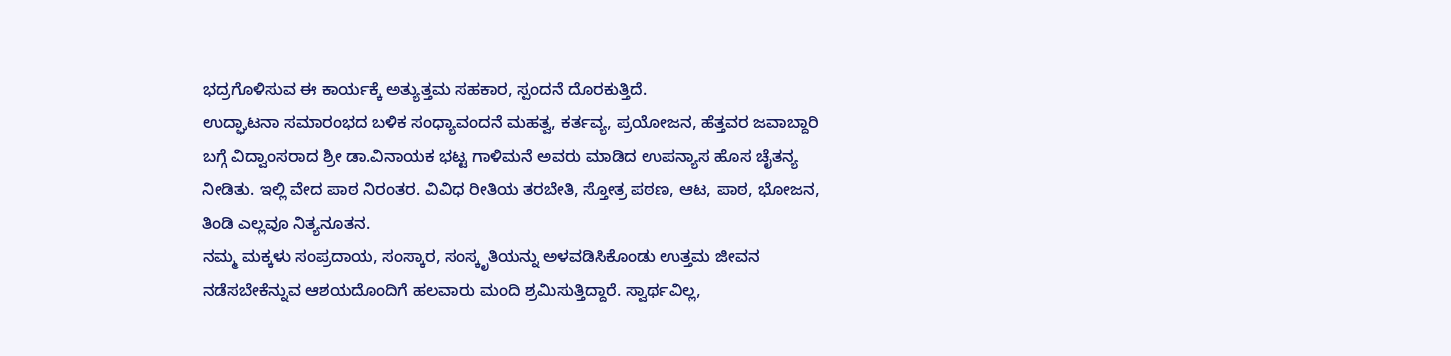ಭದ್ರಗೊಳಿಸುವ ಈ ಕಾರ್ಯಕ್ಕೆ ಅತ್ಯುತ್ತಮ ಸಹಕಾರ, ಸ್ಪಂದನೆ ದೊರಕುತ್ತಿದೆ.
ಉದ್ಘಾಟನಾ ಸಮಾರಂಭದ ಬಳಿಕ ಸಂಧ್ಯಾವಂದನೆ ಮಹತ್ವ, ಕರ್ತವ್ಯ, ಪ್ರಯೋಜನ, ಹೆತ್ತವರ ಜವಾಬ್ದಾರಿ ಬಗ್ಗೆ ವಿದ್ವಾಂಸರಾದ ಶ್ರೀ ಡಾ.ವಿನಾಯಕ ಭಟ್ಟ ಗಾಳಿಮನೆ ಅವರು ಮಾಡಿದ ಉಪನ್ಯಾಸ ಹೊಸ ಚೈತನ್ಯ ನೀಡಿತು. ಇಲ್ಲಿ ವೇದ ಪಾಠ ನಿರಂತರ. ವಿವಿಧ ರೀತಿಯ ತರಬೇತಿ, ಸ್ತೋತ್ರ ಪಠಣ, ಆಟ, ಪಾಠ, ಭೋಜನ, ತಿಂಡಿ ಎಲ್ಲವೂ ನಿತ್ಯನೂತನ.
ನಮ್ಮ ಮಕ್ಕಳು ಸಂಪ್ರದಾಯ, ಸಂಸ್ಕಾರ, ಸಂಸ್ಕೃತಿಯನ್ನು ಅಳವಡಿಸಿಕೊಂಡು ಉತ್ತಮ ಜೀವನ ನಡೆಸಬೇಕೆನ್ನುವ ಆಶಯದೊಂದಿಗೆ ಹಲವಾರು ಮಂದಿ ಶ್ರಮಿಸುತ್ತಿದ್ದಾರೆ. ಸ್ವಾರ್ಥವಿಲ್ಲ,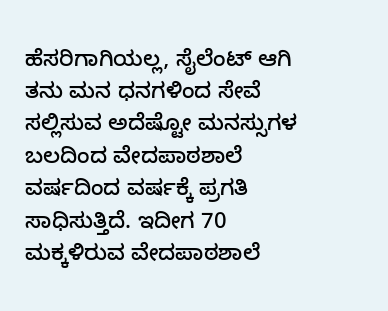ಹೆಸರಿಗಾಗಿಯಲ್ಲ, ಸೈಲೆಂಟ್ ಆಗಿ ತನು ಮನ ಧನಗಳಿಂದ ಸೇವೆ ಸಲ್ಲಿಸುವ ಅದೆಷ್ಟೋ ಮನಸ್ಸುಗಳ ಬಲದಿಂದ ವೇದಪಾಠಶಾಲೆ ವರ್ಷದಿಂದ ವರ್ಷಕ್ಕೆ ಪ್ರಗತಿ ಸಾಧಿಸುತ್ತಿದೆ. ಇದೀಗ 70 ಮಕ್ಕಳಿರುವ ವೇದಪಾಠಶಾಲೆ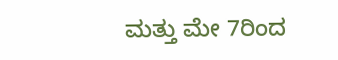ಮತ್ತು ಮೇ 7ರಿಂದ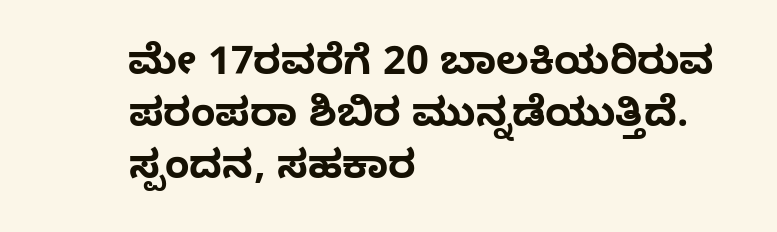ಮೇ 17ರವರೆಗೆ 20 ಬಾಲಕಿಯರಿರುವ ಪರಂಪರಾ ಶಿಬಿರ ಮುನ್ನಡೆಯುತ್ತಿದೆ. ಸ್ಪಂದನ, ಸಹಕಾರ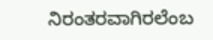ನಿರಂತರವಾಗಿರಲೆಂಬ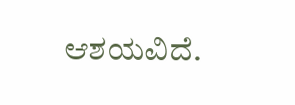ಆಶಯವಿದೆ.